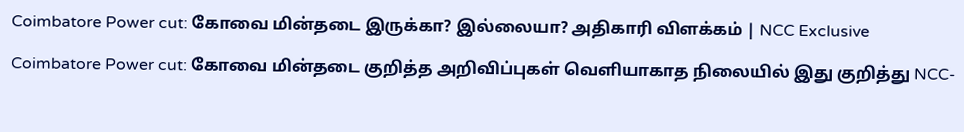Coimbatore Power cut: கோவை மின்தடை இருக்கா? இல்லையா? அதிகாரி விளக்கம் | NCC Exclusive

Coimbatore Power cut: கோவை மின்தடை குறித்த அறிவிப்புகள் வெளியாகாத நிலையில் இது குறித்து NCC-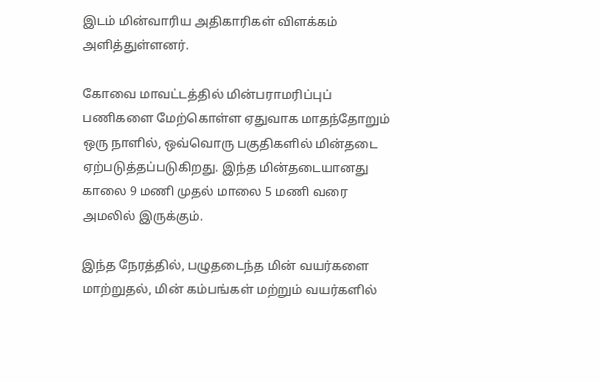இடம் மின்வாரிய அதிகாரிகள் விளக்கம் அளித்துள்ளனர்.

கோவை மாவட்டத்தில் மின்பராமரிப்புப் பணிகளை மேற்கொள்ள ஏதுவாக மாதந்தோறும் ஒரு நாளில், ஒவ்வொரு பகுதிகளில் மின்தடை ஏற்படுத்தப்படுகிறது. இந்த மின்தடையானது காலை 9 மணி முதல் மாலை 5 மணி வரை அமலில் இருக்கும்.

இந்த நேரத்தில், பழுதடைந்த மின் வயர்களை மாற்றுதல், மின் கம்பங்கள் மற்றும் வயர்களில்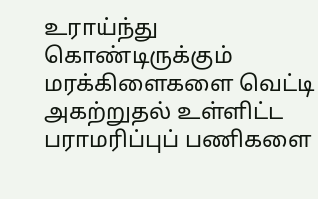உராய்ந்து கொண்டிருக்கும் மரக்கிளைகளை வெட்டி அகற்றுதல் உள்ளிட்ட பராமரிப்புப் பணிகளை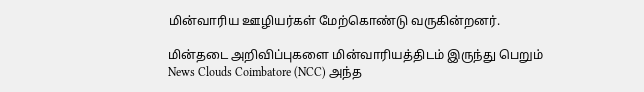மின்வாரிய ஊழியர்கள் மேற்கொண்டு வருகின்றனர்.

மின்தடை அறிவிப்புகளை மின்வாரியத்திடம் இருந்து பெறும் News Clouds Coimbatore (NCC) அந்த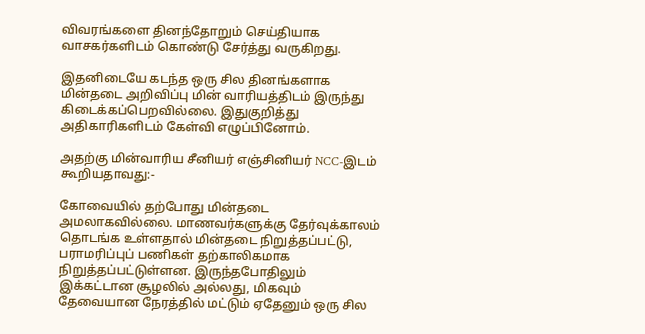விவரங்களை தினந்தோறும் செய்தியாக வாசகர்களிடம் கொண்டு சேர்த்து வருகிறது.

இதனிடையே கடந்த ஒரு சில தினங்களாக மின்தடை அறிவிப்பு மின் வாரியத்திடம் இருந்து கிடைக்கப்பெறவில்லை. இதுகுறித்து அதிகாரிகளிடம் கேள்வி எழுப்பினோம்.

அதற்கு மின்வாரிய சீனியர் எஞ்சினியர் NCC-இடம் கூறியதாவது:-

கோவையில் தற்போது மின்தடை அமலாகவில்லை. மாணவர்களுக்கு தேர்வுக்காலம் தொடங்க உள்ளதால் மின்தடை நிறுத்தப்பட்டு, பராமரிப்புப் பணிகள் தற்காலிகமாக நிறுத்தப்பட்டுள்ளன. இருந்தபோதிலும் இக்கட்டான சூழலில் அல்லது, மிகவும் தேவையான நேரத்தில் மட்டும் ஏதேனும் ஒரு சில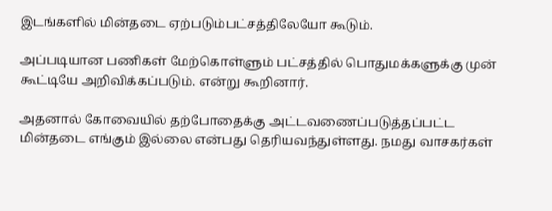இடங்களில் மின்தடை ஏற்படும்பட்சத்திலேயோ கூடும்.

அப்படியான பணிகள் மேற்கொள்ளும் பட்சத்தில் பொதுமக்களுக்கு முன் கூட்டியே அறிவிக்கப்படும். என்று கூறினார்.

அதனால் கோவையில் தற்போதைக்கு அட்டவணைப்படுத்தப்பட்ட மின்தடை எங்கும் இல்லை என்பது தெரியவந்துள்ளது. நமது வாசகர்கள்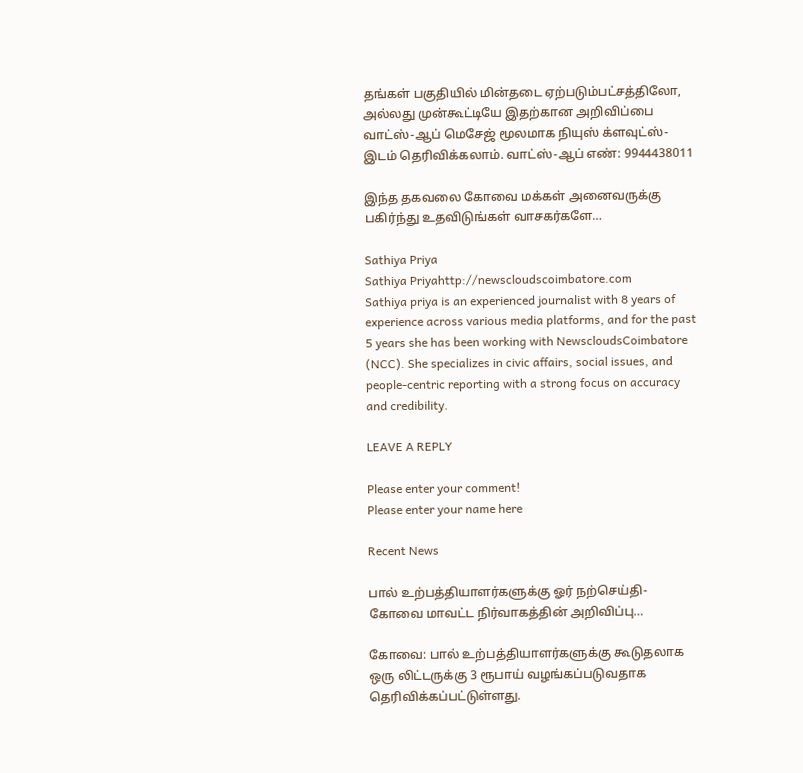தங்கள் பகுதியில் மின்தடை ஏற்படும்பட்சத்திலோ, அல்லது முன்கூட்டியே இதற்கான அறிவிப்பை வாட்ஸ்-ஆப் மெசேஜ் மூலமாக நியுஸ் க்ளவுட்ஸ்-இடம் தெரிவிக்கலாம். வாட்ஸ்-ஆப் எண்: 9944438011

இந்த தகவலை கோவை மக்கள் அனைவருக்கு பகிர்ந்து உதவிடுங்கள் வாசகர்களே…

Sathiya Priya
Sathiya Priyahttp://newscloudscoimbatore.com
Sathiya priya is an experienced journalist with 8 years of experience across various media platforms, and for the past 5 years she has been working with NewscloudsCoimbatore (NCC). She specializes in civic affairs, social issues, and people-centric reporting with a strong focus on accuracy and credibility.

LEAVE A REPLY

Please enter your comment!
Please enter your name here

Recent News

பால் உற்பத்தியாளர்களுக்கு ஓர் நற்செய்தி- கோவை மாவட்ட நிர்வாகத்தின் அறிவிப்பு…

கோவை: பால் உற்பத்தியாளர்களுக்கு கூடுதலாக ஒரு லிட்டருக்கு 3 ரூபாய் வழங்கப்படுவதாக தெரிவிக்கப்பட்டுள்ளது.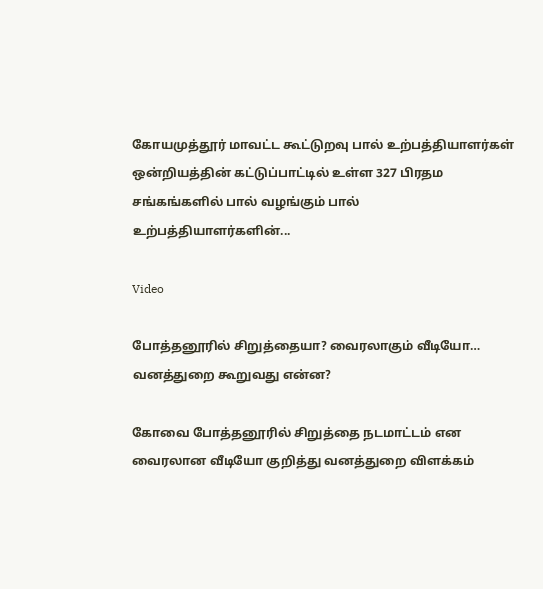கோயமுத்தூர் மாவட்ட கூட்டுறவு பால் உற்பத்தியாளர்கள் ஒன்றியத்தின் கட்டுப்பாட்டில் உள்ள 327 பிரதம சங்கங்களில் பால் வழங்கும் பால் உற்பத்தியாளர்களின்...

Video

போத்தனூரில் சிறுத்தையா? வைரலாகும் வீடியோ… வனத்துறை கூறுவது என்ன?

கோவை போத்தனூரில் சிறுத்தை நடமாட்டம் என வைரலான வீடியோ குறித்து வனத்துறை விளக்கம்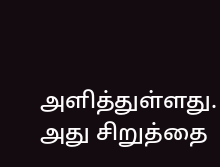அளித்துள்ளது. அது சிறுத்தை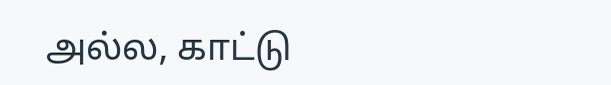அல்ல, காட்டு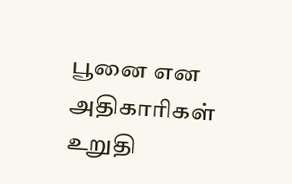பூனை என அதிகாரிகள் உறுதி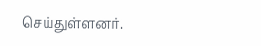செய்துள்ளனர்.